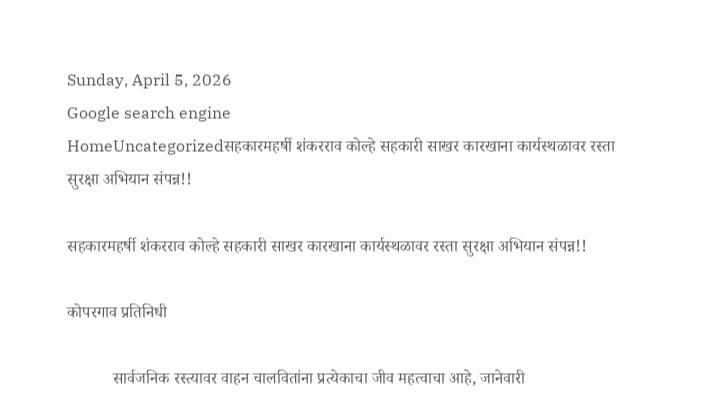Sunday, April 5, 2026
Google search engine
HomeUncategorizedसहकारमहर्षी शंकरराव कोल्हे सहकारी साखर कारखाना कार्यस्थळावर रस्ता सुरक्षा अभियान संपन्न!!

सहकारमहर्षी शंकरराव कोल्हे सहकारी साखर कारखाना कार्यस्थळावर रस्ता सुरक्षा अभियान संपन्न!!

कोपरगाव प्रतिनिधी

           सार्वजनिक रस्त्यावर वाहन चालवितांना प्रत्येकाचा जीव महत्वाचा आहे, जानेवारी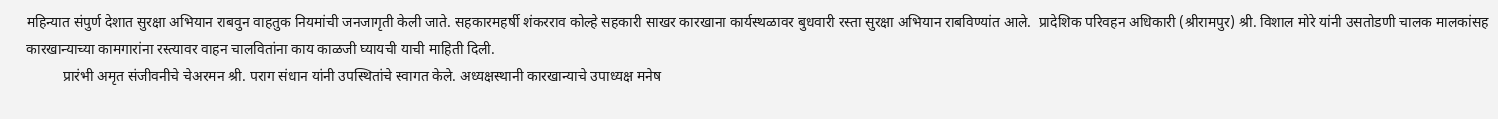महिन्यात संपुर्ण देशात सुरक्षा अभियान राबवुन वाहतुक नियमांची जनजागृती केली जाते. सहकारमहर्षी शंकरराव कोल्हे सहकारी साखर कारखाना कार्यस्थळावर बुधवारी रस्ता सुरक्षा अभियान राबविण्यांत आले.  प्रादेशिक परिवहन अधिकारी (श्रीरामपुर) श्री. विशाल मोरे यांनी उसतोडणी चालक मालकांसह कारखान्याच्या कामगारांना रस्त्यावर वाहन चालवितांना काय काळजी घ्यायची याची माहिती दिली.
          प्रारंभी अमृत संजीवनीचे चेअरमन श्री. पराग संधान यांनी उपस्थितांचे स्वागत केले. अध्यक्षस्थानी कारखान्याचे उपाध्यक्ष मनेष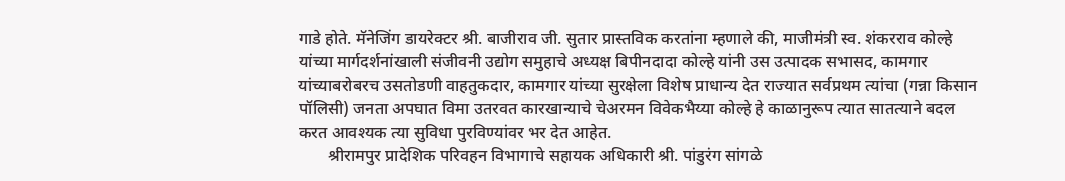गाडे होते. मॅनेजिंग डायरेक्टर श्री. बाजीराव जी. सुतार प्रास्तविक करतांना म्हणाले की, माजीमंत्री स्व. शंकरराव कोल्हे यांच्या मार्गदर्शनांखाली संजीवनी उद्योग समुहाचे अध्यक्ष बिपीनदादा कोल्हे यांनी उस उत्पादक सभासद, कामगार यांच्याबरोबरच उसतोडणी वाहतुकदार, कामगार यांच्या सुरक्षेला विशेष प्राधान्य देत राज्यात सर्वप्रथम त्यांचा (गन्ना किसान पॉलिसी) जनता अपघात विमा उतरवत कारखान्याचे चेअरमन विवेकभैय्या कोल्हे हे काळानुरूप त्यात सातत्याने बदल करत आवश्यक त्या सुविधा पुरविण्यांवर भर देत आहेत.
       श्रीरामपुर प्रादेशिक परिवहन विभागाचे सहायक अधिकारी श्री. पांडुरंग सांगळे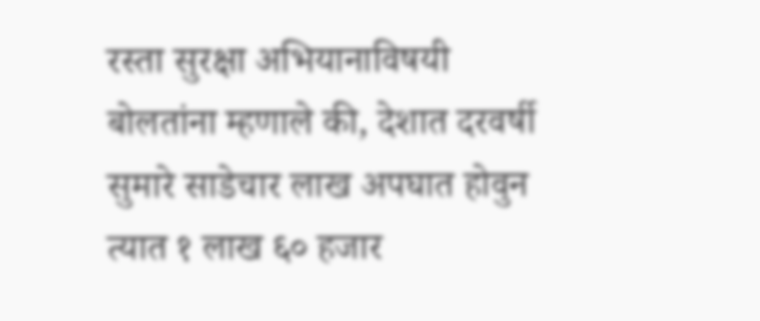रस्ता सुरक्षा अभियानाविषयी बोलतांना म्हणाले की, देशात दरवर्षी सुमारे साडेचार लाख अपघात होवुन त्यात १ लाख ६० हजार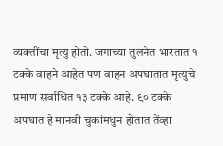व्यक्तींचा मृत्यु होतो. जगाच्या तुलनेत भारतात १ टक्के वाहने आहेत पण वाहन अपघातात मृत्युचे प्रमाण सर्वाधित १३ टक्के आहे. ९० टक्के अपघात हे मानवी चुकांमधुन होतात तेंव्हा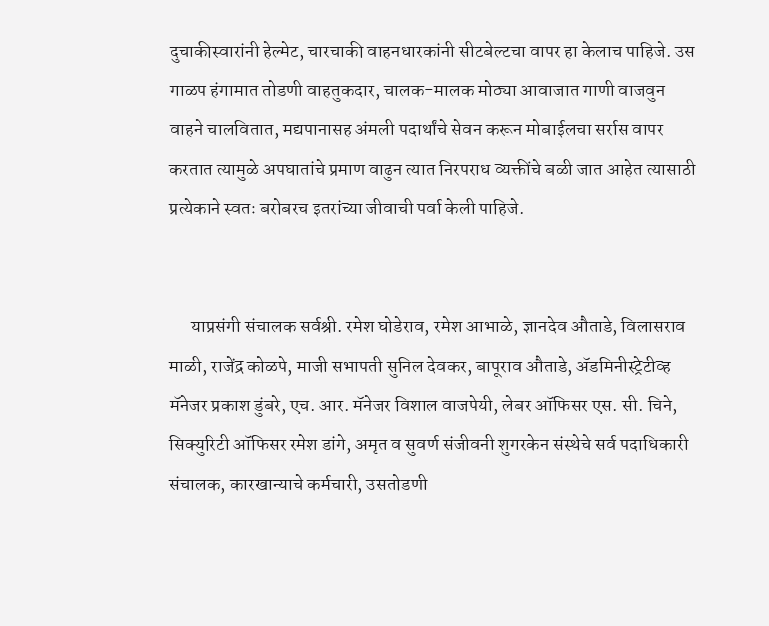दुचाकीस्वारांनी हेल्मेट, चारचाकी वाहनधारकांनी सीटबेल्टचा वापर हा केलाच पाहिजे. उस गाळप हंगामात तोडणी वाहतुकदार, चालक-मालक मोठ्या आवाजात गाणी वाजवुन वाहने चालवितात, मद्यपानासह अंमली पदार्थांचे सेवन करून मोबाईलचा सर्रास वापर करतात त्यामुळे अपघातांचे प्रमाण वाढुन त्यात निरपराध व्यक्तींचे बळी जात आहेत त्यासाठी प्रत्येकाने स्वतः बरोबरच इतरांच्या जीवाची पर्वा केली पाहिजे.


      याप्रसंगी संचालक सर्वश्री. रमेश घोडेराव, रमेश आभाळे, ज्ञानदेव औताडे, विलासराव माळी, राजेंद्र कोळपे, माजी सभापती सुनिल देवकर, बापूराव औताडे, ॲडमिनीस्ट्रेटीव्ह मॅनेजर प्रकाश डुंबरे, एच. आर. मॅनेजर विशाल वाजपेयी, लेबर ऑफिसर एस. सी. चिने, सिक्युरिटी ऑफिसर रमेश डांगे, अमृत व सुवर्ण संजीवनी शुगरकेन संस्थेचे सर्व पदाधिकारी संचालक, कारखान्याचे कर्मचारी, उसतोडणी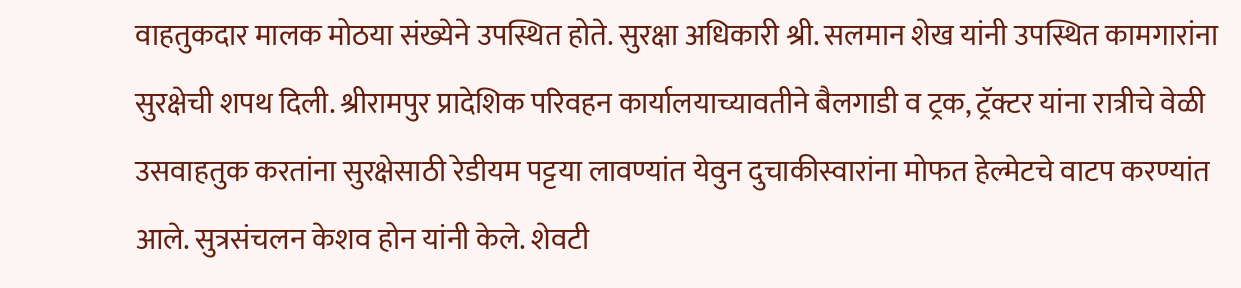वाहतुकदार मालक मोठया संख्येने उपस्थित होते. सुरक्षा अधिकारी श्री. सलमान शेख यांनी उपस्थित कामगारांना सुरक्षेची शपथ दिली. श्रीरामपुर प्रादेशिक परिवहन कार्यालयाच्यावतीने बैलगाडी व ट्रक, ट्रॅक्टर यांना रात्रीचे वेळी उसवाहतुक करतांना सुरक्षेसाठी रेडीयम पट्टया लावण्यांत येवुन दुचाकीस्वारांना मोफत हेल्मेटचे वाटप करण्यांत आले. सुत्रसंचलन केशव होन यांनी केले. शेवटी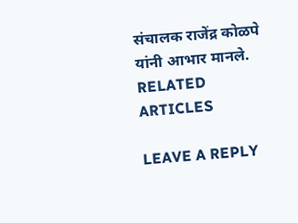संचालक राजेंद्र कोळपे यांनी आभार मानले.
RELATED ARTICLES

LEAVE A REPLY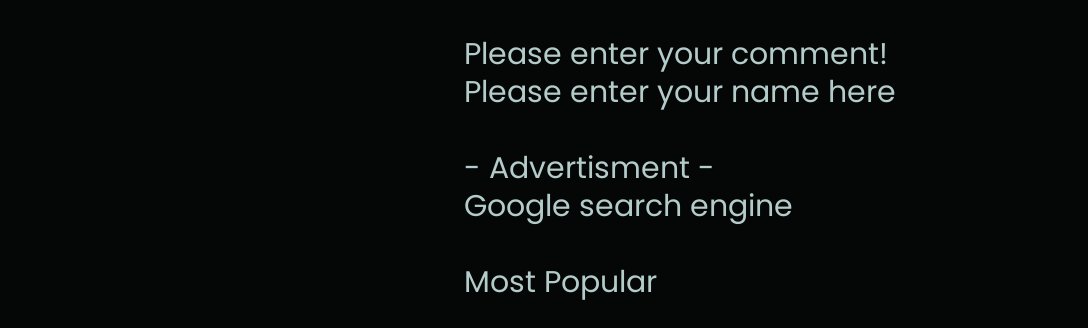Please enter your comment!
Please enter your name here

- Advertisment -
Google search engine

Most Popular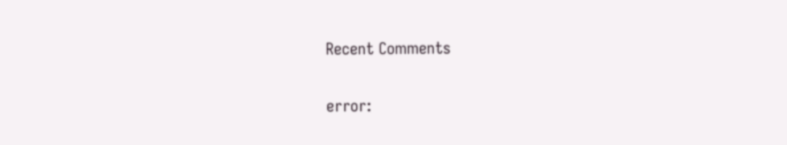Recent Comments

error: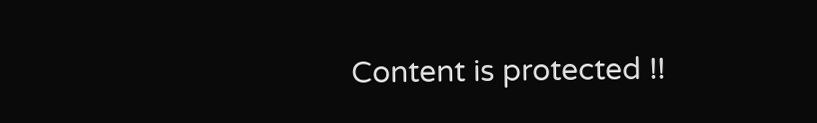Content is protected !!